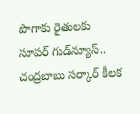పొగాకు రైతులకు సూపర్ గుడ్‌న్యూస్.. చంద్రబాబు సర్కార్ కీలక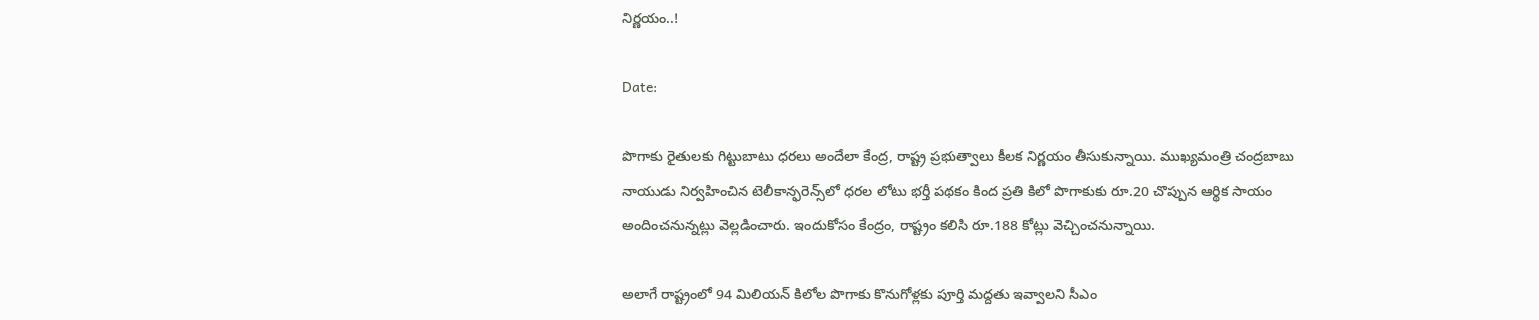నిర్ణయం..!

Date:

పొగాకు రైతులకు గిట్టుబాటు ధరలు అందేలా కేంద్ర, రాష్ట్ర ప్రభుత్వాలు కీలక నిర్ణయం తీసుకున్నాయి. ముఖ్యమంత్రి చంద్రబాబు నాయుడు నిర్వహించిన టెలీకాన్ఫరెన్స్‌లో ధరల లోటు భర్తీ పథకం కింద ప్రతి కిలో పొగాకుకు రూ.20 చొప్పున ఆర్థిక సాయం అందించనున్నట్లు వెల్లడించారు. ఇందుకోసం కేంద్రం, రాష్ట్రం కలిసి రూ.188 కోట్లు వెచ్చించనున్నాయి.

అలాగే రాష్ట్రంలో 94 మిలియన్ కిలోల పొగాకు కొనుగోళ్లకు పూర్తి మద్దతు ఇవ్వాలని సీఎం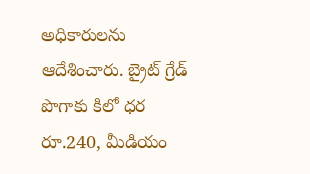అధికారులను ఆదేశించారు. బ్రైట్ గ్రేడ్ పొగాకు కిలో ధర రూ.240, మీడియం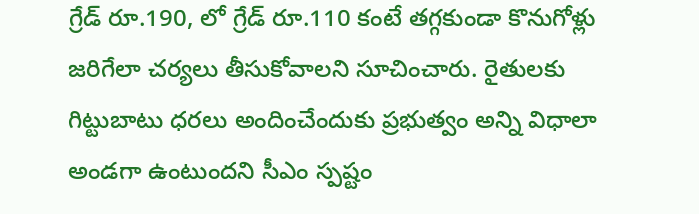గ్రేడ్ రూ.190, లో గ్రేడ్ రూ.110 కంటే తగ్గకుండా కొనుగోళ్లు జరిగేలా చర్యలు తీసుకోవాలని సూచించారు. రైతులకు గిట్టుబాటు ధరలు అందించేందుకు ప్రభుత్వం అన్ని విధాలా అండగా ఉంటుందని సీఎం స్పష్టం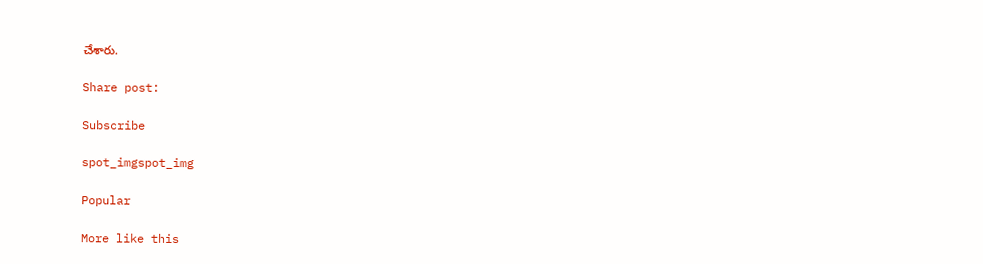చేశారు.

Share post:

Subscribe

spot_imgspot_img

Popular

More like this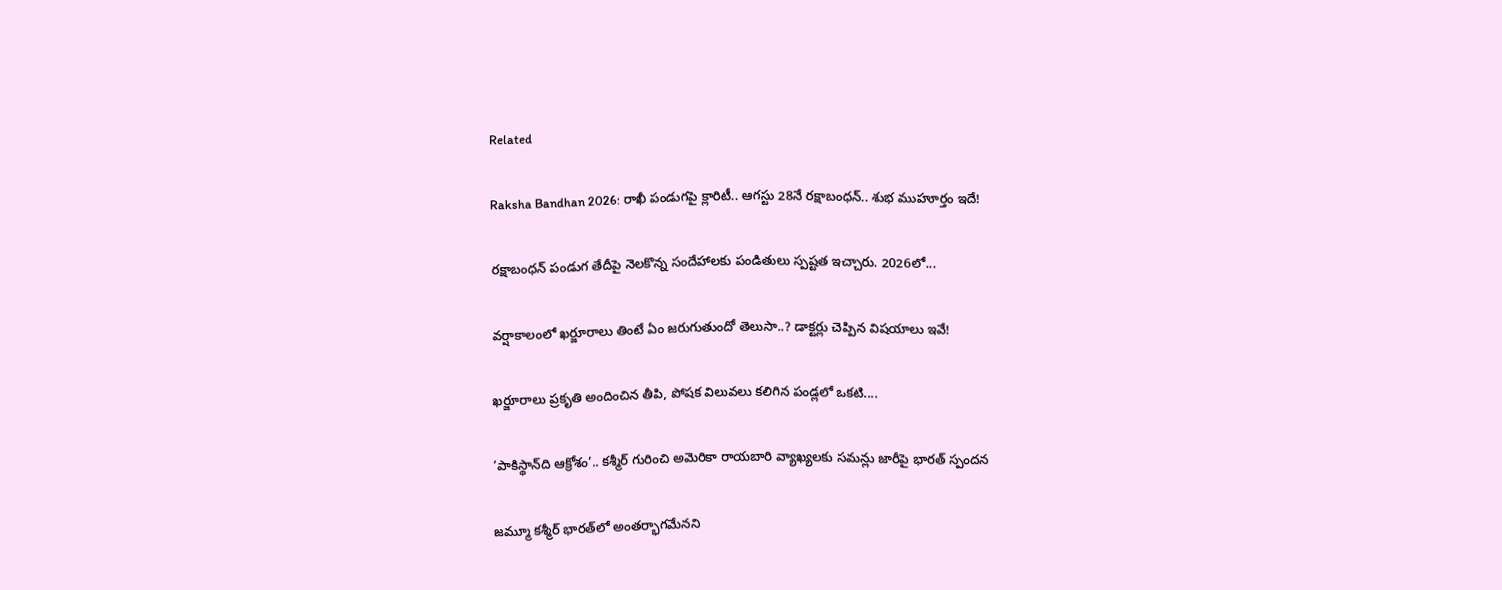Related

Raksha Bandhan 2026: రాఖీ పండుగపై క్లారిటీ.. ఆగస్టు 28నే రక్షాబంధన్‌.. శుభ ముహూర్తం ఇదే!

రక్షాబంధన్‌ పండుగ తేదీపై నెలకొన్న సందేహాలకు పండితులు స్పష్టత ఇచ్చారు. 2026లో...

వర్షాకాలంలో ఖర్జూరాలు తింటే ఏం జరుగుతుందో తెలుసా..? డాక్టర్లు చెప్పిన విషయాలు ఇవే!

ఖర్జూరాలు ప్రకృతి అందించిన తీపి, పోషక విలువలు కలిగిన పండ్లలో ఒకటి....

‘పాకిస్థాన్‌ది ఆక్రోశం’.. కశ్మీర్‌ గురించి అమెరికా రాయబారి వ్యాఖ్యలకు సమన్లు జారీపై భారత్ స్పందన

జమ్మూ కశ్మీర్‌ భారత్‌లో అంతర్భాగమేనని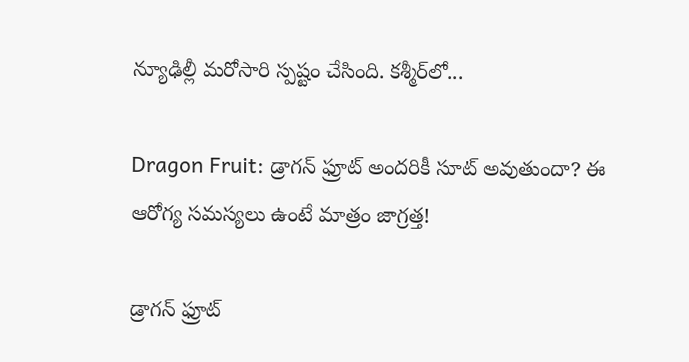న్యూఢిల్లీ మరోసారి స్పష్టం చేసింది. కశ్మీర్‌లో...

Dragon Fruit: డ్రాగన్ ఫ్రూట్ అందరికీ సూట్ అవుతుందా? ఈ ఆరోగ్య సమస్యలు ఉంటే మాత్రం జాగ్రత్త!

డ్రాగన్ ఫ్రూట్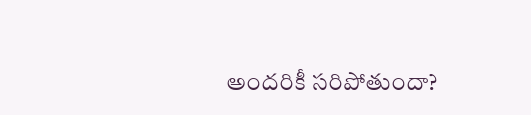అందరికీ సరిపోతుందా?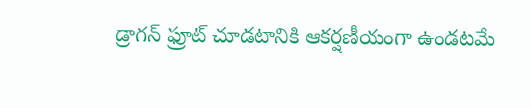డ్రాగన్ ఫ్రూట్‌ చూడటానికి ఆకర్షణీయంగా ఉండటమే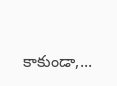కాకుండా,...